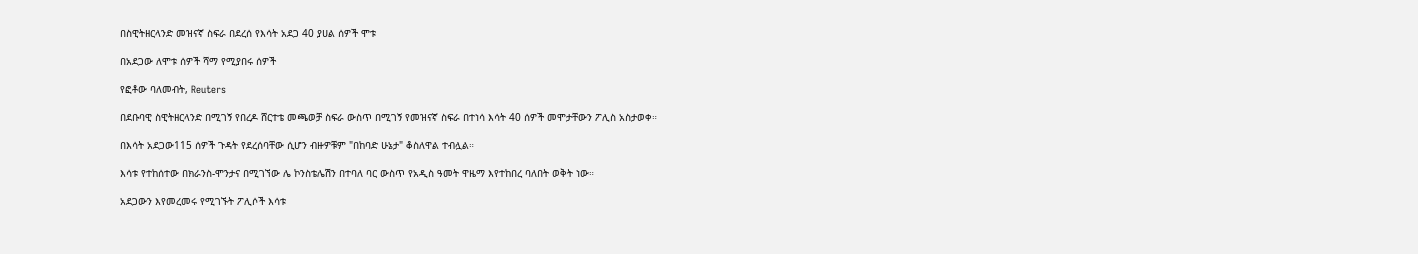በስዊትዘርላንድ መዝናኛ ስፍራ በደረሰ የእሳት አደጋ 40 ያሀል ሰዎች ሞቱ

በአደጋው ለሞቱ ሰዎች ሻማ የሚያበሩ ሰዎች

የፎቶው ባለመብት, Reuters

በደቡባዊ ስዊትዘርላንድ በሚገኝ የበረዶ ሸርተቴ መጫወቻ ስፍራ ውስጥ በሚገኝ የመዝናኛ ስፍራ በተነሳ እሳት 40 ሰዎች መሞታቸውን ፖሊስ አስታወቀ።

በእሳት አደጋው115 ሰዎች ጉዳት የደረሰባቸው ሲሆን ብዙዎቹም "በከባድ ሁኔታ" ቆስለዋል ተብሏል።

እሳቱ የተከሰተው በክራንስ-ሞንታና በሚገኘው ሌ ኮንስቴሌሽን በተባለ ባር ውስጥ የአዲስ ዓመት ዋዜማ እየተከበረ ባለበት ወቅት ነው።

አደጋውን እየመረመሩ የሚገኙት ፖሊሶች እሳቱ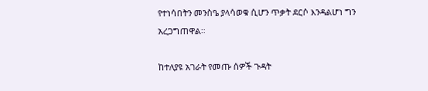የተነሳበትን መንስዔ ያላሳወቁ ሲሆን ጥቃት ደርሶ እንዳልሆነ ግን አረጋግጠዋል።

ከተለያዩ አገራት የመጡ ሰዎች ጉዳት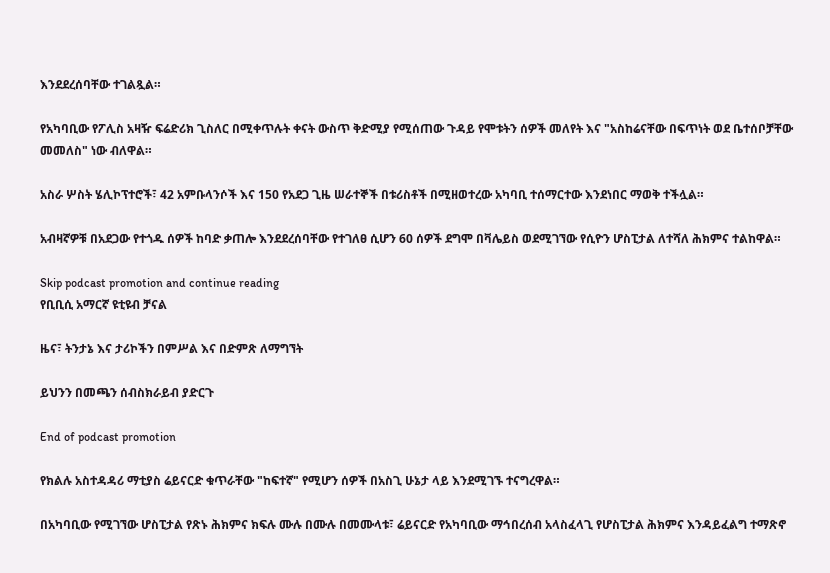እንደደረሰባቸው ተገልጿል።

የአካባቢው የፖሊስ አዛዥ ፍሬድሪክ ጊስለር በሚቀጥሉት ቀናት ውስጥ ቅድሚያ የሚሰጠው ጉዳይ የሞቱትን ሰዎች መለየት እና "አስከሬናቸው በፍጥነት ወደ ቤተሰቦቻቸው መመለስ" ነው ብለዋል።

አስራ ሦስት ሄሊኮፕተሮች፣ 42 አምቡላንሶች እና 150 የአደጋ ጊዜ ሠራተኞች በቱሪስቶች በሚዘወተረው አካባቢ ተሰማርተው እንደነበር ማወቅ ተችሏል።

አብዛኛዎቹ በአደጋው የተጎዱ ሰዎች ከባድ ቃጠሎ እንደደረሰባቸው የተገለፀ ሲሆን 60 ሰዎች ደግሞ በቫሌይስ ወደሚገኘው የሲዮን ሆስፒታል ለተሻለ ሕክምና ተልከዋል።

Skip podcast promotion and continue reading
የቢቢሲ አማርኛ ዩቲዩብ ቻናል

ዜና፣ ትንታኔ እና ታሪኮችን በምሥል እና በድምጽ ለማግኘት

ይህንን በመጫን ሰብስክራይብ ያድርጉ

End of podcast promotion

የክልሉ አስተዳዳሪ ማቲያስ ሬይናርድ ቁጥራቸው "ከፍተኛ" የሚሆን ሰዎች በአስጊ ሁኔታ ላይ እንደሚገኙ ተናግረዋል።

በአካባቢው የሚገኘው ሆስፒታል የጽኑ ሕክምና ክፍሉ ሙሉ በሙሉ በመሙላቱ፣ ሬይናርድ የአካባቢው ማኅበረሰብ አላስፈላጊ የሆስፒታል ሕክምና እንዳይፈልግ ተማጽኖ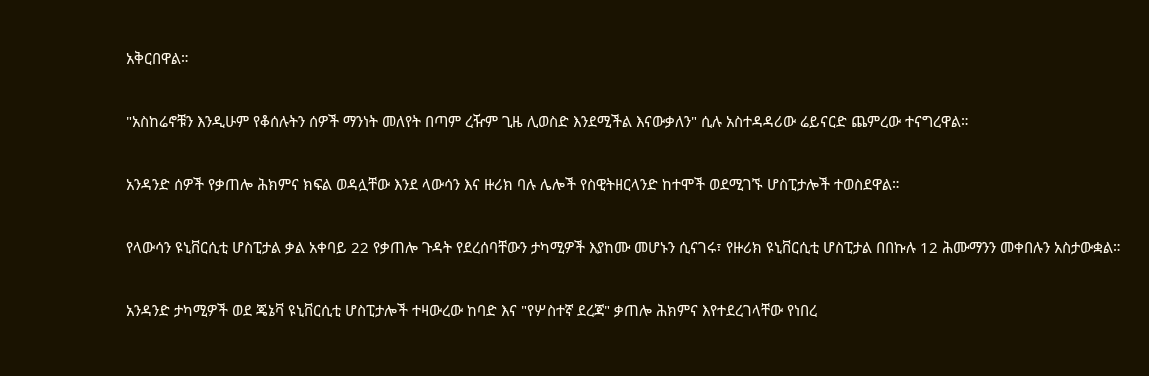አቅርበዋል።

"አስከሬኖቹን እንዲሁም የቆሰሉትን ሰዎች ማንነት መለየት በጣም ረዥም ጊዜ ሊወስድ እንደሚችል እናውቃለን" ሲሉ አስተዳዳሪው ሬይናርድ ጨምረው ተናግረዋል።

አንዳንድ ሰዎች የቃጠሎ ሕክምና ክፍል ወዳሏቸው እንደ ላውሳን እና ዙሪክ ባሉ ሌሎች የስዊትዘርላንድ ከተሞች ወደሚገኙ ሆስፒታሎች ተወስደዋል።

የላውሳን ዩኒቨርሲቲ ሆስፒታል ቃል አቀባይ 22 የቃጠሎ ጉዳት የደረሰባቸውን ታካሚዎች እያከሙ መሆኑን ሲናገሩ፣ የዙሪክ ዩኒቨርሲቲ ሆስፒታል በበኩሉ 12 ሕሙማንን መቀበሉን አስታውቋል።

አንዳንድ ታካሚዎች ወደ ጄኔቫ ዩኒቨርሲቲ ሆስፒታሎች ተዛውረው ከባድ እና "የሦስተኛ ደረጃ" ቃጠሎ ሕክምና እየተደረገላቸው የነበረ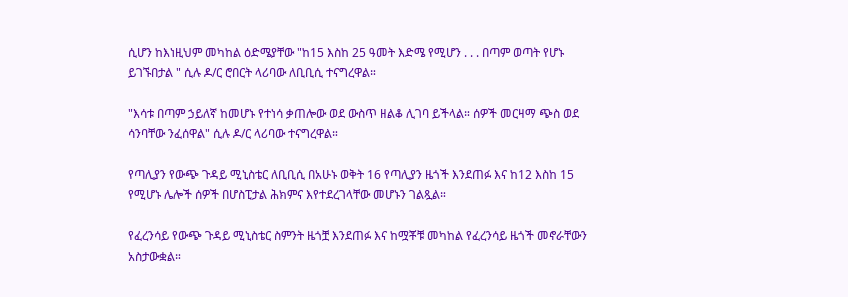ሲሆን ከእነዚህም መካከል ዕድሜያቸው "ከ15 እስከ 25 ዓመት እድሜ የሚሆን . . . በጣም ወጣት የሆኑ ይገኙበታል " ሲሉ ዶ/ር ሮበርት ላሪባው ለቢቢሲ ተናግረዋል።

"እሳቱ በጣም ኃይለኛ ከመሆኑ የተነሳ ቃጠሎው ወደ ውስጥ ዘልቆ ሊገባ ይችላል። ሰዎች መርዛማ ጭስ ወደ ሳንባቸው ንፈሰዋል" ሲሉ ዶ/ር ላሪባው ተናግረዋል።

የጣሊያን የውጭ ጉዳይ ሚኒስቴር ለቢቢሲ በአሁኑ ወቅት 16 የጣሊያን ዜጎች እንደጠፉ እና ከ12 እስከ 15 የሚሆኑ ሌሎች ሰዎች በሆስፒታል ሕክምና እየተደረገላቸው መሆኑን ገልጿል።

የፈረንሳይ የውጭ ጉዳይ ሚኒስቴር ስምንት ዜጎቿ እንደጠፉ እና ከሟቾቹ መካከል የፈረንሳይ ዜጎች መኖራቸውን አስታውቋል።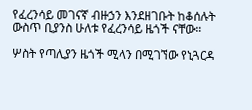የፈረንሳይ መገናኛ ብዙኃን እንደዘገቡት ከቆሰሉት ውስጥ ቢያንስ ሁለቱ የፈረንሳይ ዜጎች ናቸው።

ሦስት የጣሊያን ዜጎች ሚላን በሚገኘው የኒጓርዳ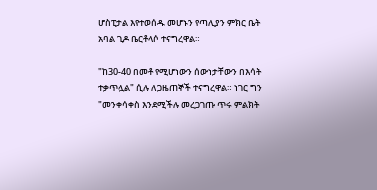ሆስፒታል እየተወሰዱ መሆኑን የጣሊያን ምክር ቤት አባል ጊዶ ቤርቶላሶ ተናግረዋል።

"ከ30-40 በመቶ የሚሆነውን ሰውነታቸውን በእሳት ተቃጥሏል" ሲሉ ለጋዜጠኞች ተናግረዋል። ነገር ግን "መንቀሳቀስ እንደሚችሉ መረጋገጡ ጥሩ ምልክት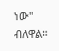ነው" ብለዋል።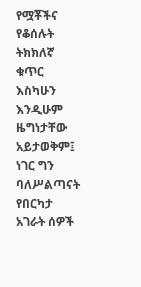የሟቾችና የቆሰሉት ትክክለኛ ቁጥር እስካሁን እንዲሁም ዜግነታቸው አይታወቅም፤ ነገር ግን ባለሥልጣናት የበርካታ አገራት ሰዎች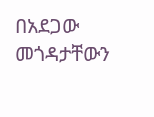በአደጋው መጎዳታቸውን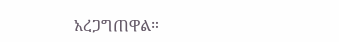አረጋግጠዋል።